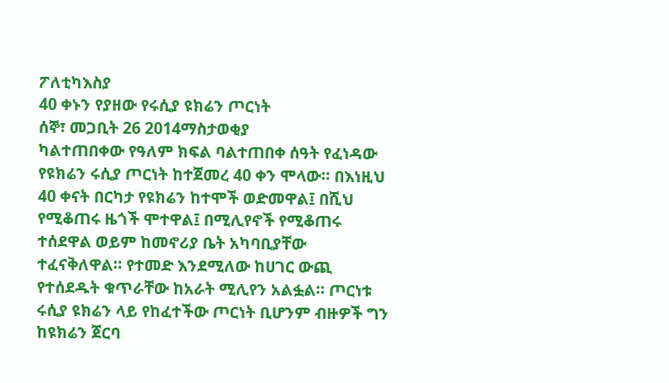ፖለቲካእስያ
40 ቀኑን የያዘው የሩሲያ ዩክሬን ጦርነት
ሰኞ፣ መጋቢት 26 2014ማስታወቂያ
ካልተጠበቀው የዓለም ክፍል ባልተጠበቀ ሰዓት የፈነዳው የዩክሬን ሩሲያ ጦርነት ከተጀመረ 40 ቀን ሞላው። በእነዚህ 40 ቀናት በርካታ የዩክሬን ከተሞች ወድመዋል፤ በሺህ የሚቆጠሩ ዜጎች ሞተዋል፤ በሚሊየኖች የሚቆጠሩ ተሰደዋል ወይም ከመኖሪያ ቤት አካባቢያቸው ተፈናቅለዋል። የተመድ እንደሚለው ከሀገር ውጪ የተሰደዱት ቁጥራቸው ከአራት ሚሊየን አልፏል። ጦርነቱ ሩሲያ ዩክሬን ላይ የከፈተችው ጦርነት ቢሆንም ብዙዎች ግን ከዩክሬን ጀርባ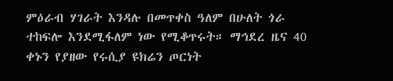ምዕራብ ሃገራት እንዳሉ በመጥቀስ ዓለም በሁለት ጎራ ተከፍሎ እንደሚፋለም ነው የሚቆጥሩት። ማኅደረ ዜና 40 ቀኑን የያዘው የሩሲያ ዩክሬን ጦርነት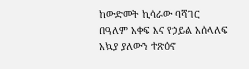ከውድመት ኪሳራው ባሻገር በዓለም አቀፍ እና የኃይል አሰላለፍ አኳያ ያለውን ተጽዕኖ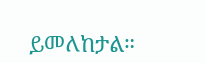ይመለከታል።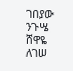ገበያው ንጉሤ
ሸዋዬ ለገሠ